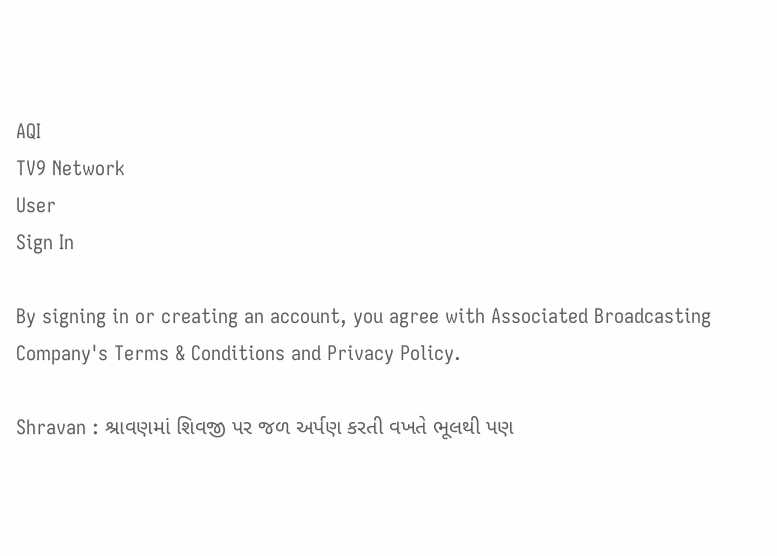AQI
TV9 Network
User
Sign In

By signing in or creating an account, you agree with Associated Broadcasting Company's Terms & Conditions and Privacy Policy.

Shravan : શ્રાવણમાં શિવજી પર જળ અર્પણ કરતી વખતે ભૂલથી પણ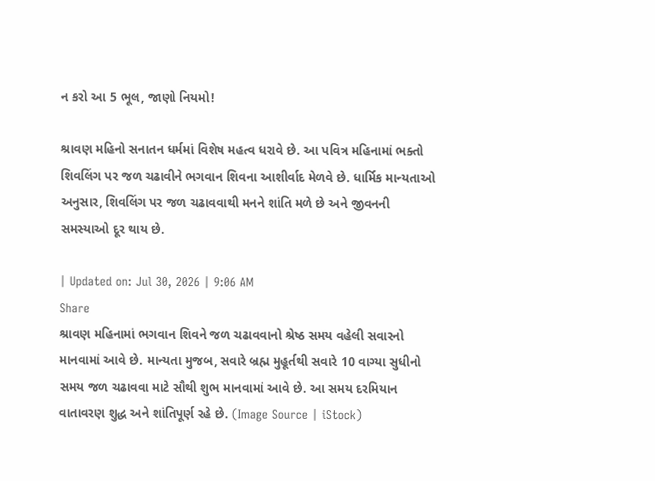ન કરો આ 5 ભૂલ, જાણો નિયમો!

શ્રાવણ મહિનો સનાતન ધર્મમાં વિશેષ મહત્વ ધરાવે છે. આ પવિત્ર મહિનામાં ભક્તો શિવલિંગ પર જળ ચઢાવીને ભગવાન શિવના આશીર્વાદ મેળવે છે. ધાર્મિક માન્યતાઓ અનુસાર, શિવલિંગ પર જળ ચઢાવવાથી મનને શાંતિ મળે છે અને જીવનની સમસ્યાઓ દૂર થાય છે.

| Updated on: Jul 30, 2026 | 9:06 AM
Share
શ્રાવણ મહિનામાં ભગવાન શિવને જળ ચઢાવવાનો શ્રેષ્ઠ સમય વહેલી સવારનો માનવામાં આવે છે. માન્યતા મુજબ, સવારે બ્રહ્મ મુહૂર્તથી સવારે 10 વાગ્યા સુધીનો સમય જળ ચઢાવવા માટે સૌથી શુભ માનવામાં આવે છે. આ સમય દરમિયાન વાતાવરણ શુદ્ધ અને શાંતિપૂર્ણ રહે છે. (Image Source | iStock)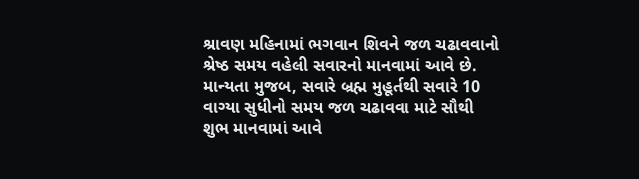શ્રાવણ મહિનામાં ભગવાન શિવને જળ ચઢાવવાનો શ્રેષ્ઠ સમય વહેલી સવારનો માનવામાં આવે છે. માન્યતા મુજબ, સવારે બ્રહ્મ મુહૂર્તથી સવારે 10 વાગ્યા સુધીનો સમય જળ ચઢાવવા માટે સૌથી શુભ માનવામાં આવે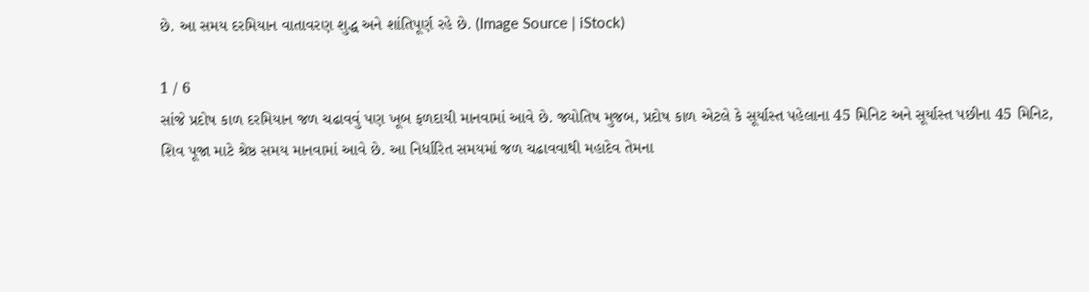છે. આ સમય દરમિયાન વાતાવરણ શુદ્ધ અને શાંતિપૂર્ણ રહે છે. (Image Source | iStock)

1 / 6
સાંજે પ્રદોષ કાળ દરમિયાન જળ ચઢાવવું પણ ખૂબ ફળદાયી માનવામાં આવે છે. જ્યોતિષ મુજબ, પ્રદોષ કાળ એટલે કે સૂર્યાસ્ત પહેલાના 45 મિનિટ અને સૂર્યાસ્ત પછીના 45 મિનિટ, શિવ પૂજા માટે શ્રેષ્ઠ સમય માનવામાં આવે છે. આ નિર્ધારિત સમયમાં જળ ચઢાવવાથી મહાદેવ તેમના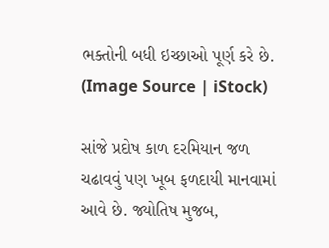ભક્તોની બધી ઇચ્છાઓ પૂર્ણ કરે છે. (Image Source | iStock)

સાંજે પ્રદોષ કાળ દરમિયાન જળ ચઢાવવું પણ ખૂબ ફળદાયી માનવામાં આવે છે. જ્યોતિષ મુજબ,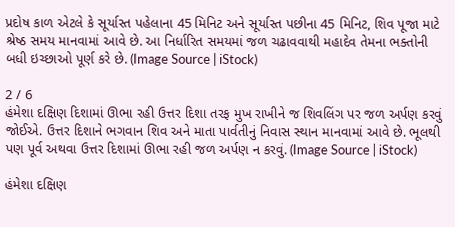પ્રદોષ કાળ એટલે કે સૂર્યાસ્ત પહેલાના 45 મિનિટ અને સૂર્યાસ્ત પછીના 45 મિનિટ, શિવ પૂજા માટે શ્રેષ્ઠ સમય માનવામાં આવે છે. આ નિર્ધારિત સમયમાં જળ ચઢાવવાથી મહાદેવ તેમના ભક્તોની બધી ઇચ્છાઓ પૂર્ણ કરે છે. (Image Source | iStock)

2 / 6
હંમેશા દક્ષિણ દિશામાં ઊભા રહી ઉત્તર દિશા તરફ મુખ રાખીને જ શિવલિંગ પર જળ અર્પણ કરવું જોઈએ. ઉત્તર દિશાને ભગવાન શિવ અને માતા પાર્વતીનું નિવાસ સ્થાન માનવામાં આવે છે. ભૂલથી પણ પૂર્વ અથવા ઉત્તર દિશામાં ઊભા રહી જળ અર્પણ ન કરવું. (Image Source | iStock)

હંમેશા દક્ષિણ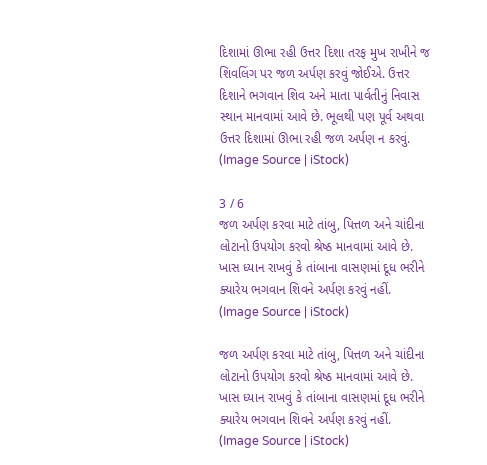દિશામાં ઊભા રહી ઉત્તર દિશા તરફ મુખ રાખીને જ શિવલિંગ પર જળ અર્પણ કરવું જોઈએ. ઉત્તર દિશાને ભગવાન શિવ અને માતા પાર્વતીનું નિવાસ સ્થાન માનવામાં આવે છે. ભૂલથી પણ પૂર્વ અથવા ઉત્તર દિશામાં ઊભા રહી જળ અર્પણ ન કરવું. (Image Source | iStock)

3 / 6
જળ અર્પણ કરવા માટે તાંબુ, પિત્તળ અને ચાંદીના લોટાનો ઉપયોગ કરવો શ્રેષ્ઠ માનવામાં આવે છે. ખાસ ધ્યાન રાખવું કે તાંબાના વાસણમાં દૂધ ભરીને ક્યારેય ભગવાન શિવને અર્પણ કરવું નહીં. (Image Source | iStock)

જળ અર્પણ કરવા માટે તાંબુ, પિત્તળ અને ચાંદીના લોટાનો ઉપયોગ કરવો શ્રેષ્ઠ માનવામાં આવે છે. ખાસ ધ્યાન રાખવું કે તાંબાના વાસણમાં દૂધ ભરીને ક્યારેય ભગવાન શિવને અર્પણ કરવું નહીં. (Image Source | iStock)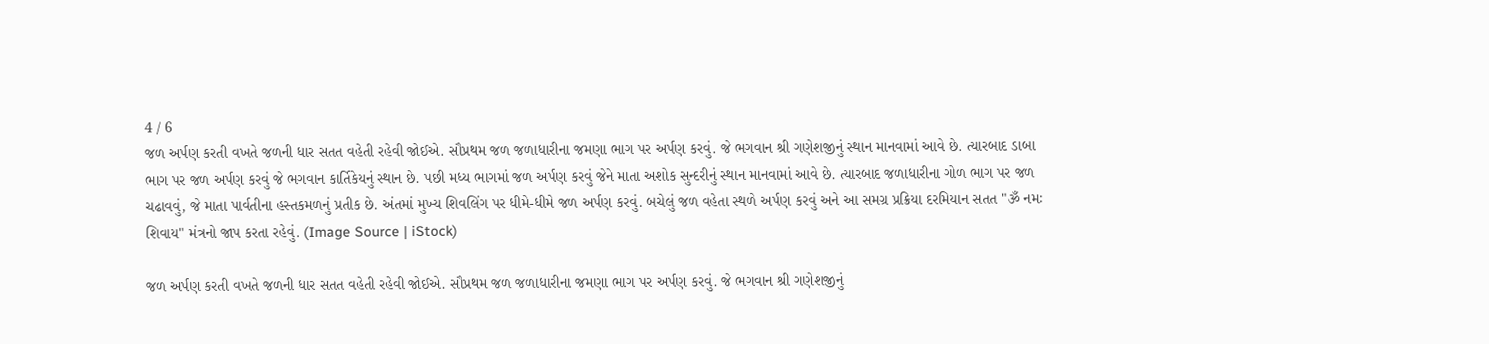4 / 6
જળ અર્પણ કરતી વખતે જળની ધાર સતત વહેતી રહેવી જોઈએ. સૌપ્રથમ જળ જળાધારીના જમણા ભાગ પર અર્પણ કરવું. જે ભગવાન શ્રી ગણેશજીનું સ્થાન માનવામાં આવે છે. ત્યારબાદ ડાબા ભાગ પર જળ અર્પણ કરવું જે ભગવાન કાર્તિકેયનું સ્થાન છે. પછી મધ્ય ભાગમાં જળ અર્પણ કરવું જેને માતા અશોક સુન્દરીનું સ્થાન માનવામાં આવે છે. ત્યારબાદ જળાધારીના ગોળ ભાગ પર જળ ચઢાવવું, જે માતા પાર્વતીના હસ્તકમળનું પ્રતીક છે. અંતમાં મુખ્ય શિવલિંગ પર ધીમે-ધીમે જળ અર્પણ કરવું. બચેલું જળ વહેતા સ્થળે અર્પણ કરવું અને આ સમગ્ર પ્રક્રિયા દરમિયાન સતત "ૐ નમઃ શિવાય" મંત્રનો જાપ કરતા રહેવું. (Image Source | iStock)

જળ અર્પણ કરતી વખતે જળની ધાર સતત વહેતી રહેવી જોઈએ. સૌપ્રથમ જળ જળાધારીના જમણા ભાગ પર અર્પણ કરવું. જે ભગવાન શ્રી ગણેશજીનું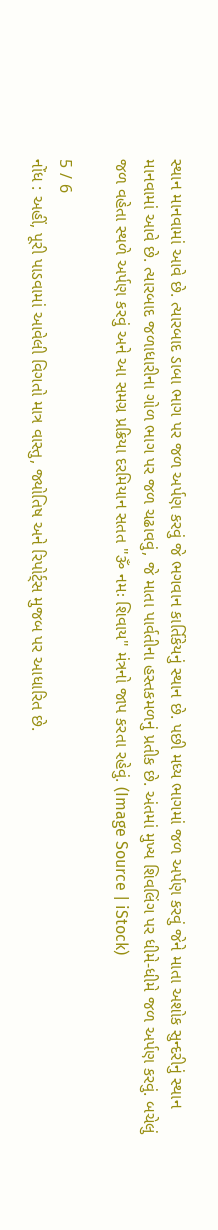સ્થાન માનવામાં આવે છે. ત્યારબાદ ડાબા ભાગ પર જળ અર્પણ કરવું જે ભગવાન કાર્તિકેયનું સ્થાન છે. પછી મધ્ય ભાગમાં જળ અર્પણ કરવું જેને માતા અશોક સુન્દરીનું સ્થાન માનવામાં આવે છે. ત્યારબાદ જળાધારીના ગોળ ભાગ પર જળ ચઢાવવું, જે માતા પાર્વતીના હસ્તકમળનું પ્રતીક છે. અંતમાં મુખ્ય શિવલિંગ પર ધીમે-ધીમે જળ અર્પણ કરવું. બચેલું જળ વહેતા સ્થળે અર્પણ કરવું અને આ સમગ્ર પ્રક્રિયા દરમિયાન સતત "ૐ નમઃ શિવાય" મંત્રનો જાપ કરતા રહેવું. (Image Source | iStock)

5 / 6
નોંધ : અહીં, પૂરી પાડવામાં આવેલી વિગતો માત્ર વાસ્તુ, જ્યોતિષ અને રિપોર્ટ્સ મુજબ પર આધારિત છે.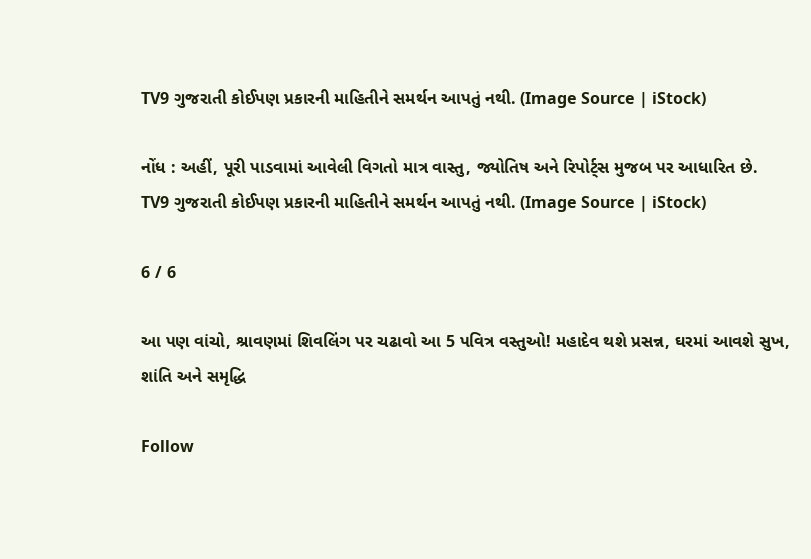TV9 ગુજરાતી કોઈપણ પ્રકારની માહિતીને સમર્થન આપતું નથી. (Image Source | iStock)

નોંધ : અહીં, પૂરી પાડવામાં આવેલી વિગતો માત્ર વાસ્તુ, જ્યોતિષ અને રિપોર્ટ્સ મુજબ પર આધારિત છે. TV9 ગુજરાતી કોઈપણ પ્રકારની માહિતીને સમર્થન આપતું નથી. (Image Source | iStock)

6 / 6

આ પણ વાંચો, શ્રાવણમાં શિવલિંગ પર ચઢાવો આ 5 પવિત્ર વસ્તુઓ! મહાદેવ થશે પ્રસન્ન, ઘરમાં આવશે સુખ, શાંતિ અને સમૃદ્ધિ

Follow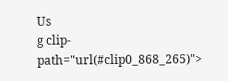Us
g clip-path="url(#clip0_868_265)">